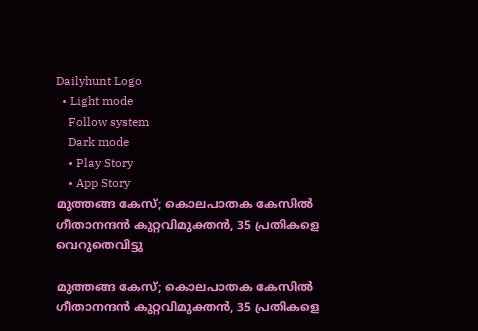Dailyhunt Logo
  • Light mode
    Follow system
    Dark mode
    • Play Story
    • App Story
മുത്തങ്ങ കേസ്; കൊലപാതക കേസില്‍ ഗീതാനന്ദൻ കുറ്റവിമുക്തന്‍, 35 പ്രതികളെ വെറുതെവിട്ടു

മുത്തങ്ങ കേസ്; കൊലപാതക കേസില്‍ ഗീതാനന്ദൻ കുറ്റവിമുക്തന്‍, 35 പ്രതികളെ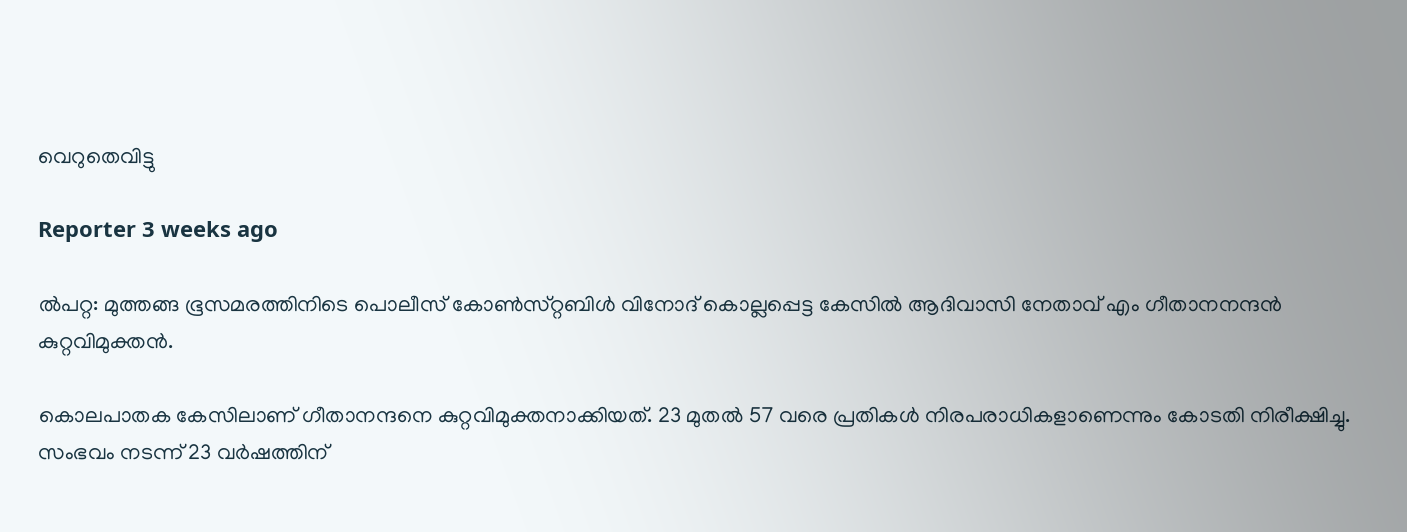വെറുതെവിട്ടു

Reporter 3 weeks ago

ല്‍പറ്റ: മുത്തങ്ങ ഭൂസമരത്തിനിടെ പൊലീസ്‌ കോണ്‍സ്‌റ്റബിള്‍ വിനോദ്‌ കൊല്ലപ്പെട്ട കേസില്‍ ആദിവാസി നേതാവ് എം ഗീതാനനന്ദൻ കുറ്റവിമുക്തന്‍.

കൊലപാതക കേസിലാണ് ഗീതാനന്ദനെ കുറ്റവിമുക്തനാക്കിയത്. 23 മുതല്‍ 57 വരെ പ്രതികള്‍ നിരപരാധികളാണെന്നും കോടതി നിരീക്ഷിച്ചു. സംഭവം നടന്ന് 23 വർഷത്തിന്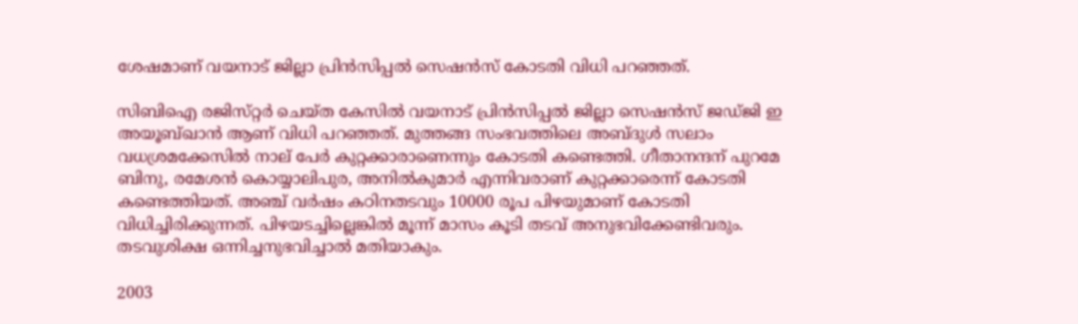ശേഷമാണ് വയനാട് ജില്ലാ പ്രിന്‍സിപ്പല്‍ സെഷന്‍സ് കോടതി വിധി പറഞ്ഞത്.

സിബിഐ രജിസ്‌റ്റർ ചെയ്‌ത കേസില്‍ വയനാട്‌ പ്രിൻസിപ്പല്‍ ജില്ലാ സെഷൻസ്‌ ജഡ്‌ജി ഇ അയൂബ്‌ഖാൻ ആണ്‌ വിധി പറഞ്ഞത്. മുത്തങ്ങ സംഭവത്തിലെ അബ്ദുള്‍ സലാം വധശ്രമക്കേസില്‍ നാല് പേർ കുറ്റക്കാരാണെന്നും കോടതി കണ്ടെത്തി. ഗീതാനന്ദന് പുറമേ ബിനു, രമേശൻ കൊയ്യാലിപുര, അനില്‍കുമാർ എന്നിവരാണ് കുറ്റക്കാരെന്ന് കോടതി കണ്ടെത്തിയത്. അഞ്ച് വർഷം കഠിനതടവും 10000 രൂപ പിഴയുമാണ് കോടതി വിധിച്ചിരിക്കുന്നത്. പിഴയടച്ചില്ലെങ്കില്‍ മൂന്ന് മാസം കൂടി തടവ് അനുഭവിക്കേണ്ടിവരും. തടവുശിക്ഷ ഒന്നിച്ചനുഭവിച്ചാല്‍ മതിയാകും.

2003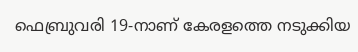ഫെബ്രുവരി 19-നാണ് കേരളത്തെ നടുക്കിയ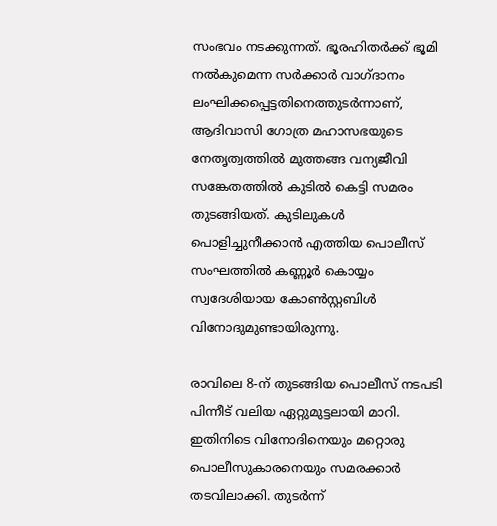സംഭവം നടക്കുന്നത്. ഭൂരഹിതര്‍ക്ക് ഭൂമി നല്‍കുമെന്ന സര്‍ക്കാര്‍ വാഗ്ദാനം ലംഘിക്കപ്പെട്ടതിനെത്തുടര്‍ന്നാണ്, ആദിവാസി ഗോത്ര മഹാസഭയുടെ നേതൃത്വത്തില്‍ മുത്തങ്ങ വന്യജീവി സങ്കേതത്തില്‍ കുടില്‍ കെട്ടി സമരം തുടങ്ങിയത്. കുടിലുകള്‍ പൊളിച്ചുനീക്കാന്‍ എത്തിയ പൊലീസ് സംഘത്തില്‍ കണ്ണൂര്‍ കൊയ്യം സ്വദേശിയായ കോണ്‍സ്റ്റബിള്‍ വിനോദുമുണ്ടായിരുന്നു.

രാവിലെ 8-ന് തുടങ്ങിയ പൊലീസ് നടപടി പിന്നീട് വലിയ ഏറ്റുമുട്ടലായി മാറി. ഇതിനിടെ വിനോദിനെയും മറ്റൊരു പൊലീസുകാരനെയും സമരക്കാര്‍ തടവിലാക്കി. തുടര്‍ന്ന്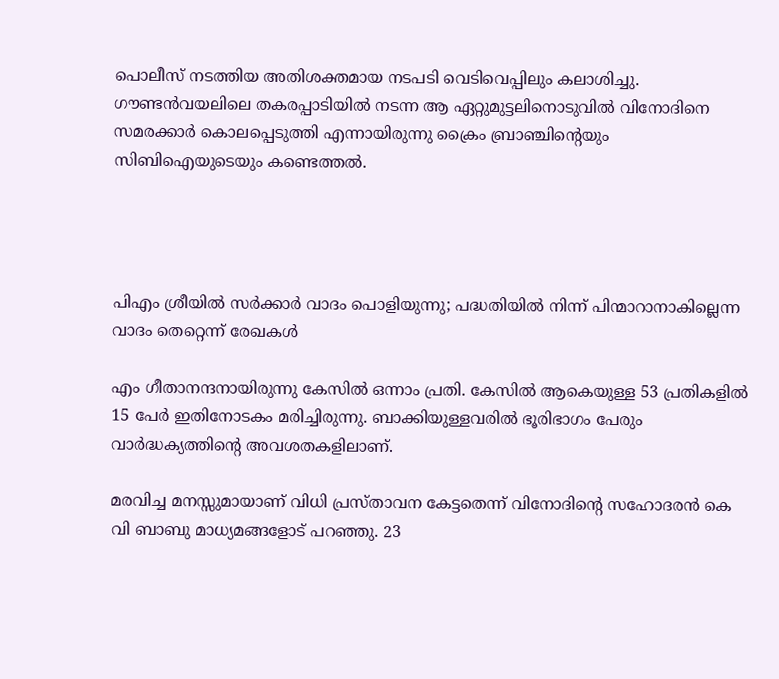പൊലീസ് നടത്തിയ അതിശക്തമായ നടപടി വെടിവെപ്പിലും കലാശിച്ചു. ഗൗണ്ടന്‍വയലിലെ തകരപ്പാടിയില്‍ നടന്ന ആ ഏറ്റുമുട്ടലിനൊടുവില്‍ വിനോദിനെ സമരക്കാര്‍ കൊലപ്പെടുത്തി എന്നായിരുന്നു ക്രൈം ബ്രാഞ്ചിന്റെയും സിബിഐയുടെയും കണ്ടെത്തല്‍.




പിഎം ശ്രീയില്‍ സർക്കാർ വാദം പൊളിയുന്നു; പദ്ധതിയില്‍ നിന്ന് പിന്മാറാനാകില്ലെന്ന വാദം തെറ്റെന്ന് രേഖകള്‍

എം ഗീതാനന്ദനായിരുന്നു കേസില്‍ ഒന്നാം പ്രതി. കേസില്‍ ആകെയുള്ള 53 പ്രതികളില്‍ 15 പേര്‍ ഇതിനോടകം മരിച്ചിരുന്നു. ബാക്കിയുള്ളവരില്‍ ഭൂരിഭാഗം പേരും വാര്‍ദ്ധക്യത്തിന്റെ അവശതകളിലാണ്.

മരവിച്ച മനസ്സുമായാണ് വിധി പ്രസ്താവന കേട്ടതെന്ന് വിനോദിന്റെ സഹോദരൻ കെ വി ബാബു മാധ്യമങ്ങളോട് പറഞ്ഞു. 23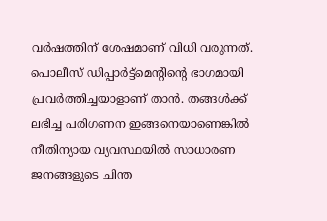വര്‍ഷത്തിന് ശേഷമാണ് വിധി വരുന്നത്. പൊലീസ് ഡിപ്പാര്‍ട്ട്‌മെന്റിന്റെ ഭാഗമായി പ്രവര്‍ത്തിച്ചയാളാണ് താന്‍. തങ്ങള്‍ക്ക് ലഭിച്ച പരിഗണന ഇങ്ങനെയാണെങ്കില്‍ നീതിന്യായ വ്യവസ്ഥയില്‍ സാധാരണ ജനങ്ങളുടെ ചിന്ത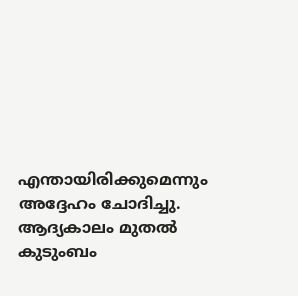എന്തായിരിക്കുമെന്നും അദ്ദേഹം ചോദിച്ചു. ആദ്യകാലം മുതല്‍ കുടുംബം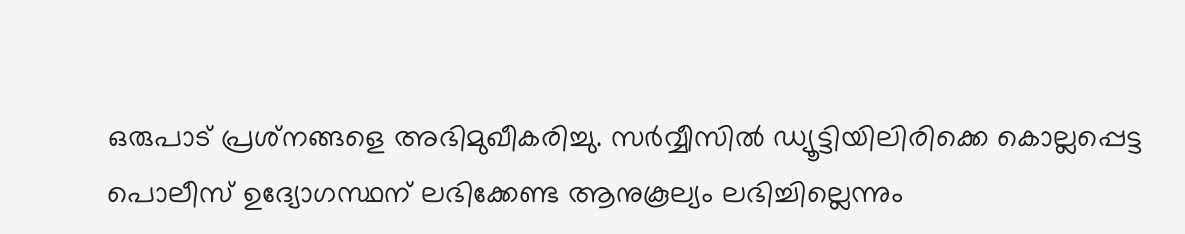ഒരുപാട് പ്രശ്‌നങ്ങളെ അഭിമുഖീകരിച്ചു. സര്‍വ്വീസില്‍ ഡ്യൂട്ടിയിലിരിക്കെ കൊല്ലപ്പെട്ട പൊലീസ് ഉദ്യോഗസ്ഥന് ലഭിക്കേണ്ട ആനുകൂല്യം ലഭിച്ചില്ലെന്നും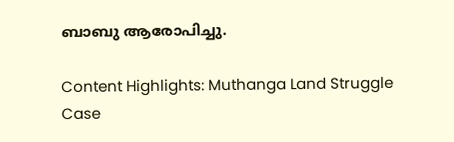ബാബു ആരോപിച്ചു.

Content Highlights: Muthanga Land Struggle Case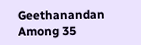Geethanandan Among 35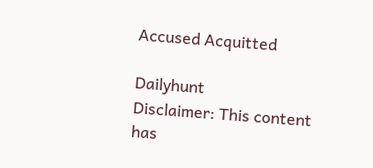Accused Acquitted

Dailyhunt
Disclaimer: This content has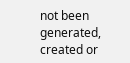not been generated, created or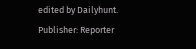edited by Dailyhunt. Publisher: Reporter